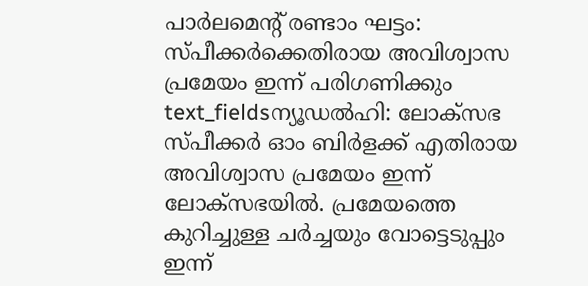പാർലമെന്റ് രണ്ടാം ഘട്ടം: സ്പീക്കർക്കെതിരായ അവിശ്വാസ പ്രമേയം ഇന്ന് പരിഗണിക്കും
text_fieldsന്യൂഡൽഹി: ലോക്സഭ സ്പീക്കർ ഓം ബിർളക്ക് എതിരായ അവിശ്വാസ പ്രമേയം ഇന്ന് ലോക്സഭയിൽ. പ്രമേയത്തെ കുറിച്ചുള്ള ചർച്ചയും വോട്ടെടുപ്പും ഇന്ന്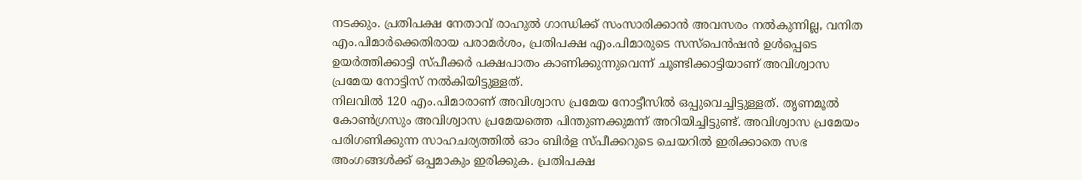നടക്കും. പ്രതിപക്ഷ നേതാവ് രാഹുൽ ഗാന്ധിക്ക് സംസാരിക്കാൻ അവസരം നൽകുന്നില്ല, വനിത എം.പിമാർക്കെതിരായ പരാമർശം, പ്രതിപക്ഷ എം.പിമാരുടെ സസ്പെൻഷൻ ഉൾപ്പെടെ ഉയർത്തിക്കാട്ടി സ്പീക്കർ പക്ഷപാതം കാണിക്കുന്നുവെന്ന് ചൂണ്ടിക്കാട്ടിയാണ് അവിശ്വാസ പ്രമേയ നോട്ടിസ് നൽകിയിട്ടുള്ളത്.
നിലവിൽ 120 എം.പിമാരാണ് അവിശ്വാസ പ്രമേയ നോട്ടീസിൽ ഒപ്പുവെച്ചിട്ടുള്ളത്. തൃണമൂൽ കോൺഗ്രസും അവിശ്വാസ പ്രമേയത്തെ പിന്തുണക്കുമന്ന് അറിയിച്ചിട്ടുണ്ട്. അവിശ്വാസ പ്രമേയം പരിഗണിക്കുന്ന സാഹചര്യത്തിൽ ഓം ബിർള സ്പീക്കറുടെ ചെയറിൽ ഇരിക്കാതെ സഭ അംഗങ്ങൾക്ക് ഒപ്പമാകും ഇരിക്കുക. പ്രതിപക്ഷ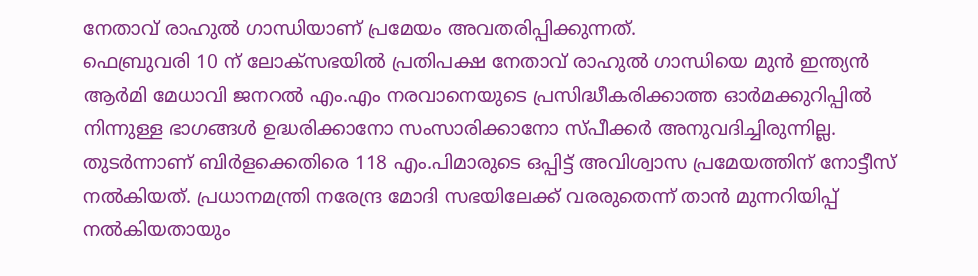നേതാവ് രാഹുൽ ഗാന്ധിയാണ് പ്രമേയം അവതരിപ്പിക്കുന്നത്.
ഫെബ്രുവരി 10 ന് ലോക്സഭയിൽ പ്രതിപക്ഷ നേതാവ് രാഹുൽ ഗാന്ധിയെ മുൻ ഇന്ത്യൻ ആർമി മേധാവി ജനറൽ എം.എം നരവാനെയുടെ പ്രസിദ്ധീകരിക്കാത്ത ഓർമക്കുറിപ്പിൽ നിന്നുള്ള ഭാഗങ്ങൾ ഉദ്ധരിക്കാനോ സംസാരിക്കാനോ സ്പീക്കർ അനുവദിച്ചിരുന്നില്ല. തുടർന്നാണ് ബിർളക്കെതിരെ 118 എം.പിമാരുടെ ഒപ്പിട്ട് അവിശ്വാസ പ്രമേയത്തിന് നോട്ടീസ് നൽകിയത്. പ്രധാനമന്ത്രി നരേന്ദ്ര മോദി സഭയിലേക്ക് വരരുതെന്ന് താൻ മുന്നറിയിപ്പ് നൽകിയതായും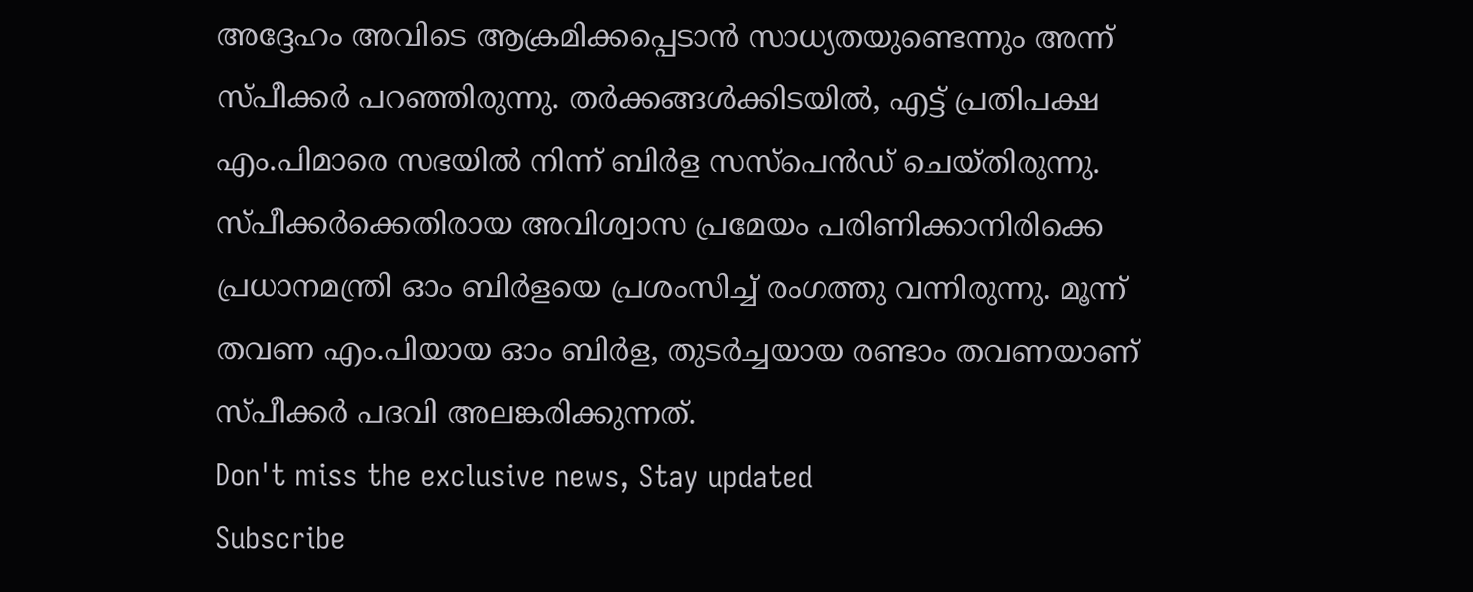അദ്ദേഹം അവിടെ ആക്രമിക്കപ്പെടാൻ സാധ്യതയുണ്ടെന്നും അന്ന് സ്പീക്കർ പറഞ്ഞിരുന്നു. തർക്കങ്ങൾക്കിടയിൽ, എട്ട് പ്രതിപക്ഷ എം.പിമാരെ സഭയിൽ നിന്ന് ബിർള സസ്പെൻഡ് ചെയ്തിരുന്നു.
സ്പീക്കർക്കെതിരായ അവിശ്വാസ പ്രമേയം പരിണിക്കാനിരിക്കെ പ്രധാനമന്ത്രി ഓം ബിർളയെ പ്രശംസിച്ച് രംഗത്തു വന്നിരുന്നു. മൂന്ന് തവണ എം.പിയായ ഓം ബിർള, തുടർച്ചയായ രണ്ടാം തവണയാണ് സ്പീക്കർ പദവി അലങ്കരിക്കുന്നത്.
Don't miss the exclusive news, Stay updated
Subscribe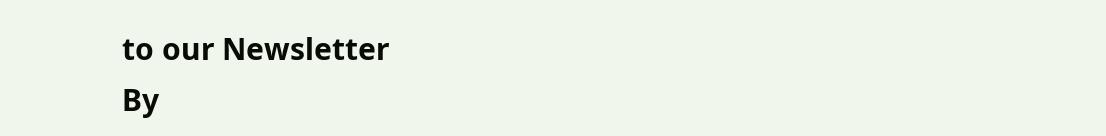to our Newsletter
By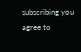subscribing you agree to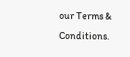our Terms & Conditions.